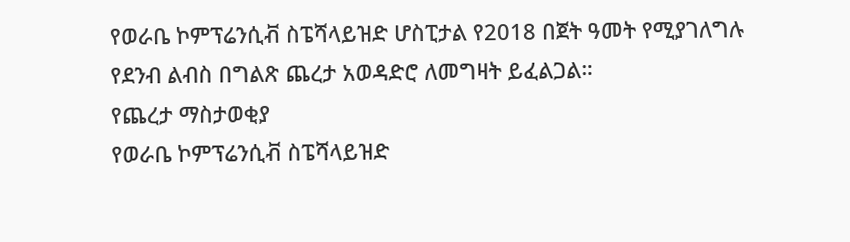የወራቤ ኮምፕሬንሲቭ ስፔሻላይዝድ ሆስፒታል የ2018 በጀት ዓመት የሚያገለግሉ የደንብ ልብስ በግልጽ ጨረታ አወዳድሮ ለመግዛት ይፈልጋል።
የጨረታ ማስታወቂያ
የወራቤ ኮምፕሬንሲቭ ስፔሻላይዝድ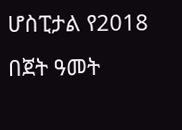ሆስፒታል የ2018 በጀት ዓመት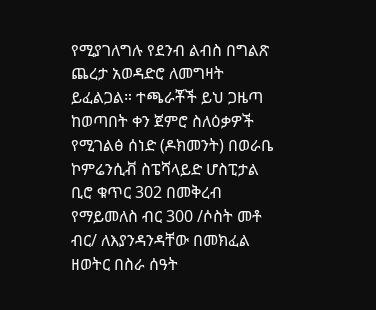የሚያገለግሉ የደንብ ልብስ በግልጽ ጨረታ አወዳድሮ ለመግዛት ይፈልጋል። ተጫራቾች ይህ ጋዜጣ ከወጣበት ቀን ጀምሮ ስለዕቃዎች የሚገልፅ ሰነድ (ዶክመንት) በወራቤ ኮምሬንሲቭ ስፔሻላይድ ሆስፒታል ቢሮ ቁጥር 302 በመቅረብ የማይመለስ ብር 300 /ሶስት መቶ ብር/ ለእያንዳንዳቸው በመክፈል ዘወትር በስራ ሰዓት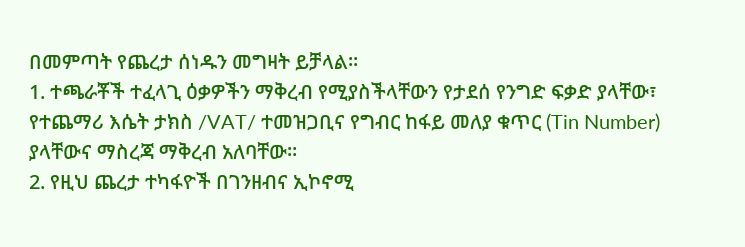በመምጣት የጨረታ ሰነዱን መግዛት ይቻላል።
1. ተጫራቾች ተፈላጊ ዕቃዎችን ማቅረብ የሚያስችላቸውን የታደሰ የንግድ ፍቃድ ያላቸው፣ የተጨማሪ እሴት ታክስ /VAT/ ተመዝጋቢና የግብር ከፋይ መለያ ቁጥር (Tin Number) ያላቸውና ማስረጃ ማቅረብ አለባቸው።
2. የዚህ ጨረታ ተካፋዮች በገንዘብና ኢኮኖሚ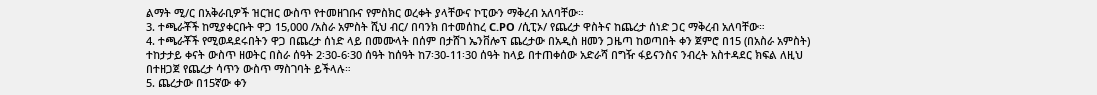ልማት ሚ/ር በአቅራቢዎች ዝርዝር ውስጥ የተመዘገቡና የምስክር ወረቀት ያላቸውና ኮፒውን ማቅረብ አለባቸው።
3. ተጫራቾች ከሚያቀርቡት ዋጋ 15,000 /አስራ አምስት ሺህ ብር/ በባንክ በተመሰከረ C.PO /ሲፒኦ/ የጨረታ ዋስትና ከጨረታ ሰነድ ጋር ማቅረብ አለባቸው።
4. ተጫራቾች የሚወዳደሩበትን ዋጋ በጨረታ ሰነድ ላይ በመሙላት በሰም በታሸገ ኤንቨሎፕ ጨረታው በአዲስ ዘመን ጋዜጣ ከወጣበት ቀን ጀምሮ በ15 (በአስራ አምስት) ተከታታይ ቀናት ውስጥ ዘወትር በስራ ሰዓት 2፡30-6፡30 ሰዓት ከሰዓት ከ7፡30-11፡30 ሰዓት ከላይ በተጠቀሰው አድራሻ በግዥ ፋይናንስና ንብረት አስተዳደር ክፍል ለዚህ በተዘጋጀ የጨረታ ሳጥን ውስጥ ማስገባት ይችላሉ።
5. ጨረታው በ15ኛው ቀን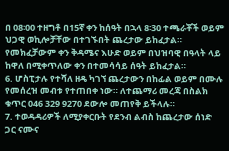በ 08፡00 ተዘግቶ በ15ኛ ቀን ከሰዓት በኋላ 8፡30 ተጫራቾች ወይም ህጋዊ ወኪሎቻቸው በተገኙበት ጨረታው ይከፈታል። የመክፈቻውም ቀን ቅዳሜና እሁድ ወይም በህዝባዊ በዓላት ላይ ከዋለ በሚቀጥለው ቀን በተመሳሳይ ሰዓት ይከፈታል።
6. ሆስፒታሉ የተሻለ ዘዴ ካገኘ ጨረታውን በከፊል ወይም በሙሉ የመሰረዝ መብቱ የተጠበቀ ነው። ለተጨማሪ መረጃ በስልክ ቁጥር 046 329 9270 ደውሎ መጠየቅ ይችላሉ።
7. ተወዳዳሪዎች ለሚያቀርቡት የደንብ ልብስ ከጨረታው ሰነድ ጋር ናሙና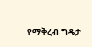የማቅረብ ግዴታ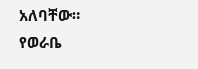አለባቸው።
የወራቤ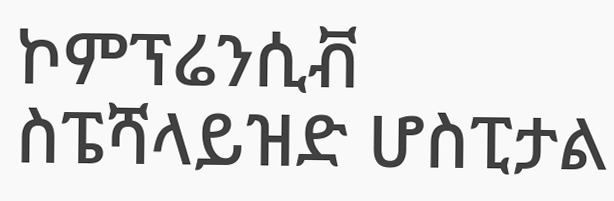ኮምፕሬንሲቭ ስፔሻላይዝድ ሆስፒታል